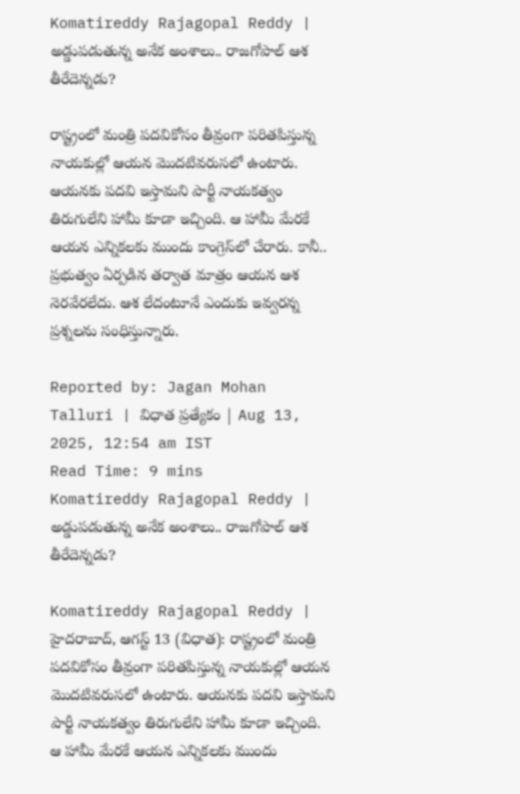Komatireddy Rajagopal Reddy | అడ్డుపడుతున్న అనేక అంశాలు.. రాజగోపాల్‌ ఆశ తీరేదెన్నడు?

రాష్ట్రంలో మంత్రి పదవికోసం తీవ్రంగా పరితపిస్తున్న నాయకుల్లో ఆయన మొదటివరుసలో ఉంటారు. ఆయనకు పదవి ఇస్తామని పార్టీ నాయకత్వం తిరుగులేని హామీ కూడా ఇచ్చింది. ఆ హామీ మేరకే ఆయన ఎన్నికలకు ముందు కాంగ్రెస్‌లో చేరారు. కానీ.. ప్రభుత్వం ఏర్పడిన తర్వాత మాత్రం ఆయన ఆశ నెరవేరలేదు. ఆశ లేదంటూనే ఎందుకు ఇవ్వరన్న ప్రశ్నలను సంధిస్తున్నారు.

Reported by: Jagan Mohan Talluri | విధాత ప్రత్యేకం | Aug 13, 2025, 12:54 am IST
Read Time: 9 mins
Komatireddy Rajagopal Reddy | అడ్డుపడుతున్న అనేక అంశాలు.. రాజగోపాల్‌ ఆశ తీరేదెన్నడు?

Komatireddy Rajagopal Reddy | హైదరాబాద్‌, ఆగస్ట్‌ 13 (విధాత): రాష్ట్రంలో మంత్రి పదవికోసం తీవ్రంగా పరితపిస్తున్న నాయకుల్లో ఆయన మొదటివరుసలో ఉంటారు. ఆయనకు పదవి ఇస్తామని పార్టీ నాయకత్వం తిరుగులేని హామీ కూడా ఇచ్చింది. ఆ హామీ మేరకే ఆయన ఎన్నికలకు ముందు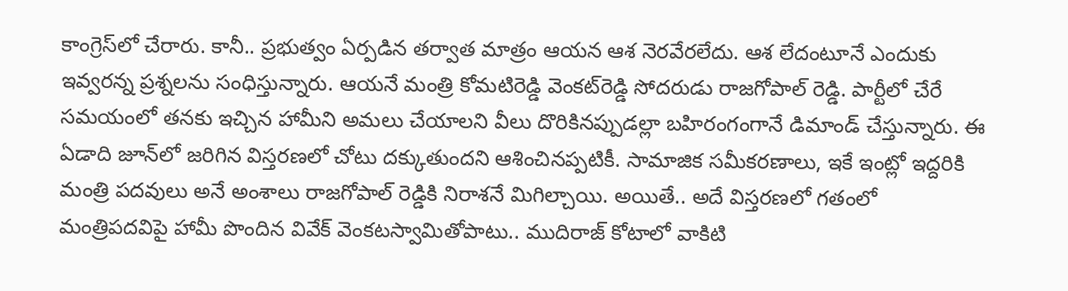కాంగ్రెస్‌లో చేరారు. కానీ.. ప్రభుత్వం ఏర్పడిన తర్వాత మాత్రం ఆయన ఆశ నెరవేరలేదు. ఆశ లేదంటూనే ఎందుకు ఇవ్వరన్న ప్రశ్నలను సంధిస్తున్నారు. ఆయనే మంత్రి కోమటిరెడ్డి వెంకట్‌రెడ్డి సోదరుడు రాజగోపాల్‌ రెడ్డి. పార్టీలో చేరే సమయంలో తనకు ఇచ్చిన హామీని అమలు చేయాలని వీలు దొరికినప్పుడల్లా బహిరంగంగానే డిమాండ్‌ చేస్తున్నారు. ఈ ఏడాది జూన్‌లో జరిగిన విస్తరణలో చోటు దక్కుతుందని ఆశించినప్పటికీ. సామాజిక సమీకరణాలు, ఇకే ఇంట్లో ఇద్దరికి మంత్రి పదవులు అనే అంశాలు రాజగోపాల్ రెడ్డికి నిరాశనే మిగిల్చాయి. అయితే.. అదే విస్తరణలో గతంలో మంత్రిపదవిపై హామీ పొందిన వివేక్‌ వెంకటస్వామితోపాటు.. ముదిరాజ్‌ కోటాలో వాకిటి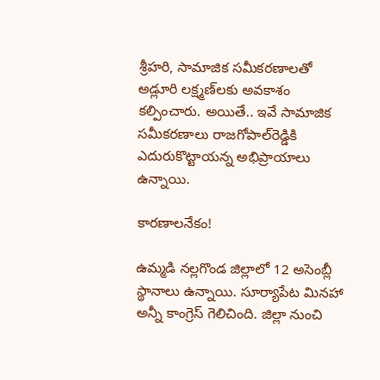శ్రీహరి, సామాజిక సమీకరణాలతో అడ్లూరి లక్ష్మణ్‌లకు అవకాశం కల్పించారు. అయితే.. ఇవే సామాజిక సమీకరణాలు రాజగోపాల్‌రెడ్డికి ఎదురుకొట్టాయన్న అభిప్రాయాలు ఉన్నాయి.

కారణాలనేకం!

ఉమ్మడి నల్లగొండ జిల్లాలో 12 అసెంబ్లీ స్థానాలు ఉన్నాయి. సూర్యాపేట మినహా అన్నీ కాంగ్రెస్ గెలిచింది. జిల్లా నుంచి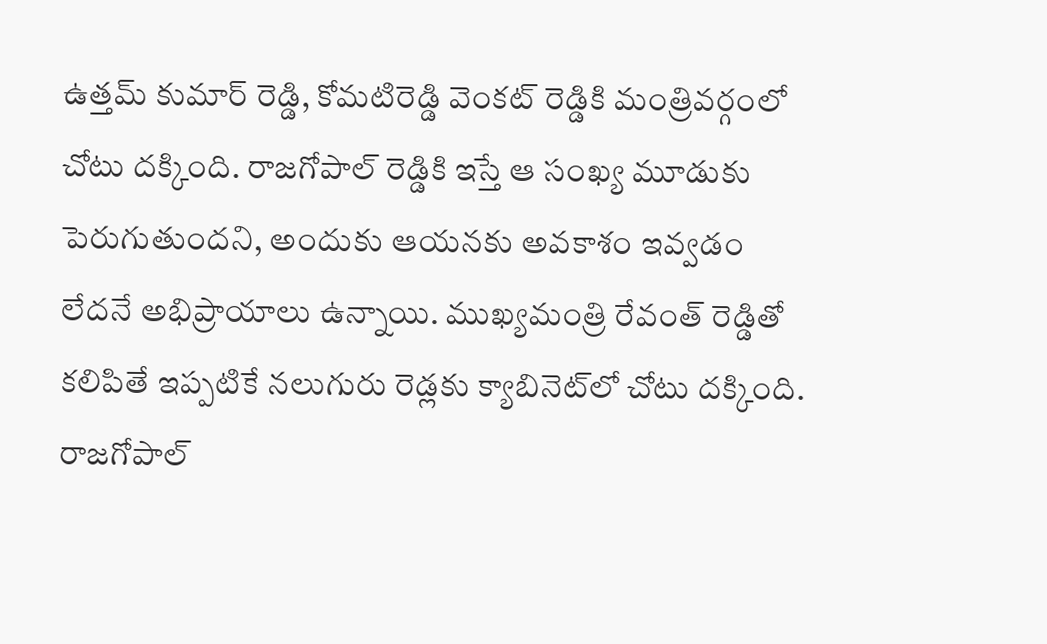ఉత్తమ్ కుమార్ రెడ్డి, కోమటిరెడ్డి వెంకట్ రెడ్డికి మంత్రివర్గంలో చోటు దక్కింది. రాజగోపాల్ రెడ్డికి ఇస్తే ఆ సంఖ్య మూడుకు పెరుగుతుందని, అందుకు ఆయనకు అవకాశం ఇవ్వడం లేదనే అభిప్రాయాలు ఉన్నాయి. ముఖ్యమంత్రి రేవంత్ రెడ్డితో కలిపితే ఇప్పటికే నలుగురు రెడ్లకు క్యాబినెట్‌లో చోటు దక్కింది. రాజగోపాల్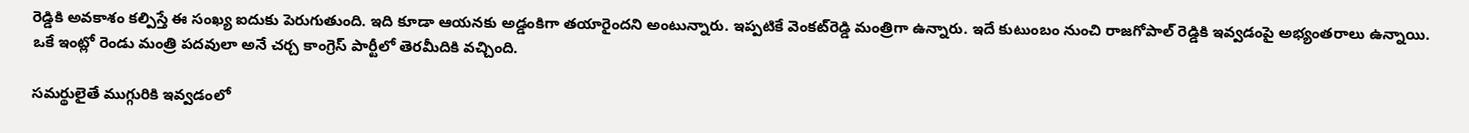రెడ్డికి అవకాశం కల్పిస్తే ఈ సంఖ్య ఐదుకు పెరుగుతుంది. ఇది కూడా ఆయనకు అడ్డంకిగా తయారైందని అంటున్నారు. ఇప్పటికే వెంకట్‌రెడ్డి మంత్రిగా ఉన్నారు. ఇదే కుటుంబం నుంచి రాజగోపాల్ రెడ్డికి ఇవ్వడంపై అభ్యంతరాలు ఉన్నాయి. ఒకే ఇంట్లో రెండు మంత్రి పదవులా అనే చర్చ కాంగ్రెస్ పార్టీలో తెరమీదికి వచ్చింది.

సమర్థులైతే ముగ్గురికి ఇవ్వడంలో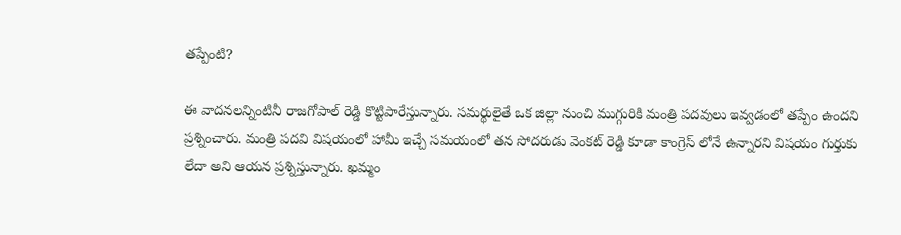తప్పేంటి?

ఈ వాదనలన్నింటినీ రాజగోపాల్‌ రెడ్డి కొట్టిపారేస్తున్నారు. సమర్థులైతే ఒక జిల్లా నుంచి ముగ్గురికి మంత్రి పదవులు ఇవ్వడంలో తప్పేం ఉందని ప్రశ్నించారు. మంత్రి పదవి విషయంలో హామీ ఇచ్చే సమయంలో తన సోదరుడు వెంకట్ రెడ్డి కూడా కాంగ్రెస్ లోనే ఉన్నారని విషయం గుర్తుకు లేదా అని ఆయన ప్రశ్నిస్తున్నారు. ఖమ్మం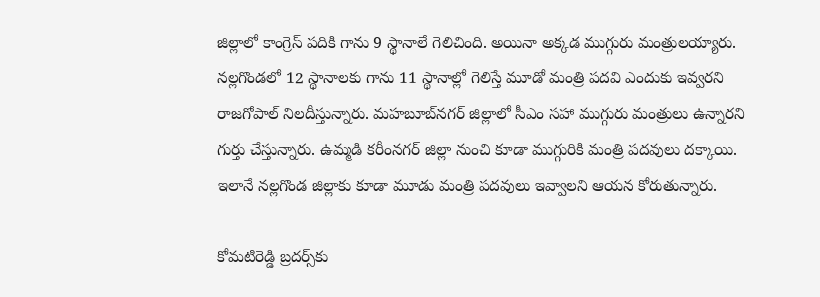జిల్లాలో కాంగ్రెస్‌ పదికి గాను 9 స్థానాలే గెలిచింది. అయినా అక్కడ ముగ్గురు మంత్రులయ్యారు. నల్లగొండలో 12 స్థానాలకు గాను 11 స్థానాల్లో గెలిస్తే మూడో మంత్రి పదవి ఎందుకు ఇవ్వరని రాజగోపాల్‌ నిలదీస్తున్నారు. మహబూబ్‌నగర్‌ జిల్లాలో సీఎం సహా ముగ్గురు మంత్రులు ఉన్నారని గుర్తు చేస్తున్నారు. ఉమ్మడి కరీంనగర్ జిల్లా నుంచి కూడా ముగ్గురికి మంత్రి పదవులు దక్కాయి. ఇలానే నల్లగొండ జిల్లాకు కూడా మూడు మంత్రి పదవులు ఇవ్వాలని ఆయన కోరుతున్నారు.

కోమటిరెడ్డి బ్రదర్స్‌కు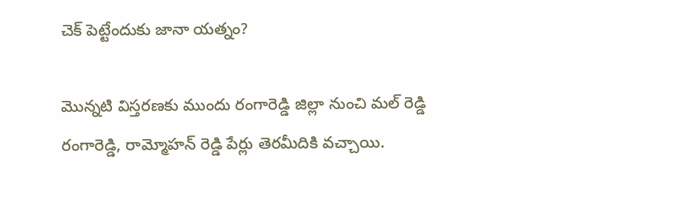చెక్‌ పెట్టేందుకు జానా యత్నం?

మొన్నటి విస్తరణకు ముందు రంగారెడ్డి జిల్లా నుంచి మల్ రెడ్డి రంగారెడ్డి, రామ్మోహన్ రెడ్డి పేర్లు తెరమీదికి వచ్చాయి.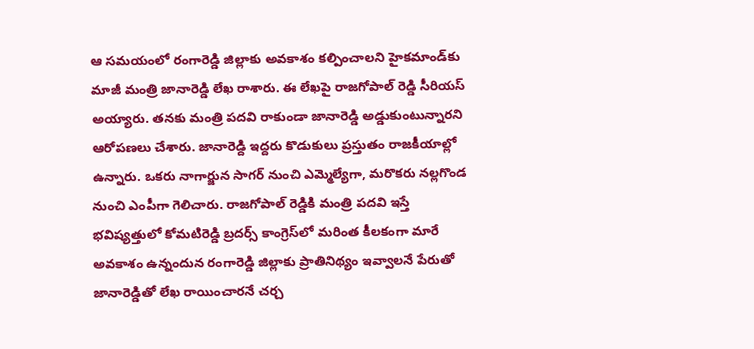ఆ సమయంలో రంగారెడ్డి జిల్లాకు అవకాశం కల్పించాలని హైకమాండ్‌కు మాజీ మంత్రి జానారెడ్డి లేఖ రాశారు. ఈ లేఖపై రాజగోపాల్ రెడ్డి సీరియస్ అయ్యారు. తనకు మంత్రి పదవి రాకుండా జానారెడ్డి అడ్డుకుంటున్నారని ఆరోపణలు చేశారు. జానారెడ్ది ఇద్దరు కొడుకులు ప్రస్తుతం రాజకీయాల్లో ఉన్నారు. ఒకరు నాగార్జున సాగర్ నుంచి ఎమ్మెల్యేగా, మరొకరు నల్లగొండ నుంచి ఎంపీగా గెలిచారు. రాజగోపాల్ రెడ్డికి మంత్రి పదవి ఇస్తే భవిష్యత్తులో కోమటిరెడ్డి బ్రదర్స్ కాంగ్రెస్‌లో మరింత కీలకంగా మారే అవకాశం ఉన్నందున రంగారెడ్డి జిల్లాకు ప్రాతినిథ్యం ఇవ్వాలనే పేరుతో జానారెడ్డితో లేఖ రాయించారనే చర్చ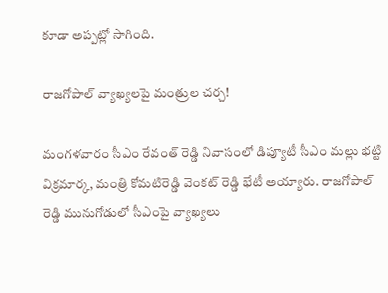కూడా అప్పట్లో సాగింది.

రాజగోపాల్‌ వ్యాఖ్యలపై మంత్రుల చర్చ!

మంగళవారం సీఎం రేవంత్ రెడ్డి నివాసంలో డిప్యూటీ సీఎం మల్లు భట్టి విక్రమార్క, మంత్రి కోమటిరెడ్డి వెంకట్ రెడ్డి భేటీ అయ్యారు. రాజగోపాల్ రెడ్డి మునుగోడులో సీఎంపై వ్యాఖ్యలు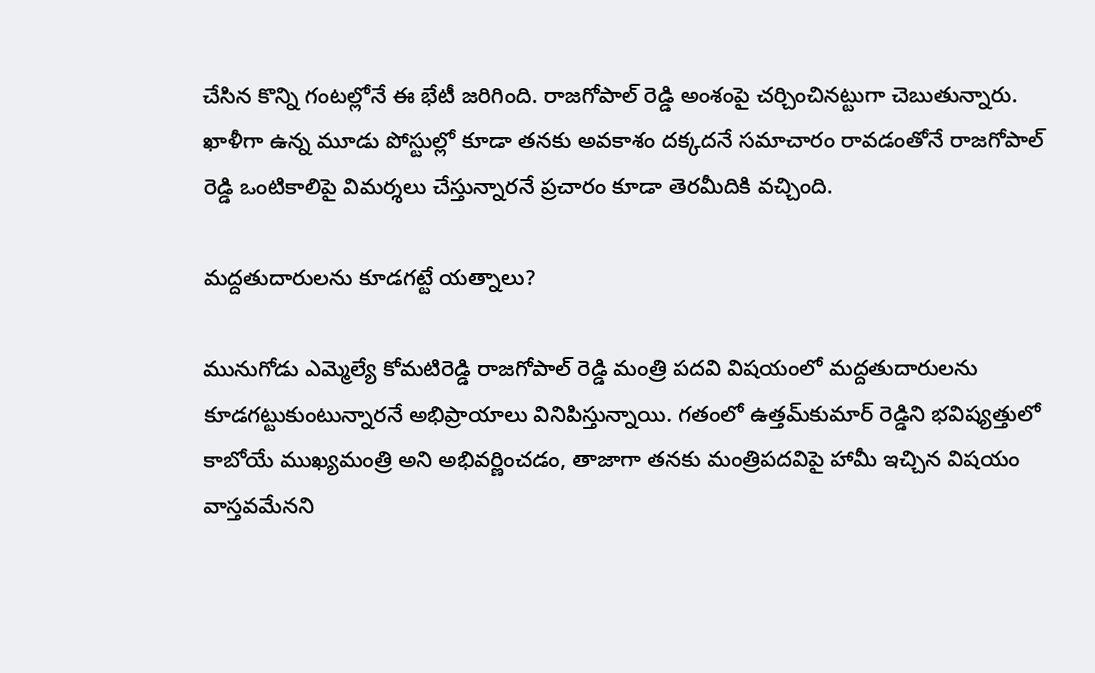చేసిన కొన్ని గంటల్లోనే ఈ భేటీ జరిగింది. రాజగోపాల్ రెడ్డి అంశంపై చర్చించినట్టుగా చెబుతున్నారు. ఖాళీగా ఉన్న మూడు పోస్టుల్లో కూడా తనకు అవకాశం దక్కదనే సమాచారం రావడంతోనే రాజగోపాల్ రెడ్డి ఒంటికాలిపై విమర్శలు చేస్తున్నారనే ప్రచారం కూడా తెరమీదికి వచ్చింది.

మద్దతుదారులను కూడగట్టే యత్నాలు?

మునుగోడు ఎమ్మెల్యే కోమటిరెడ్డి రాజగోపాల్ రెడ్డి మంత్రి పదవి విషయంలో మద్దతుదారులను కూడగట్టుకుంటున్నారనే అభిప్రాయాలు వినిపిస్తున్నాయి. గతంలో ఉత్తమ్‌కుమార్‌ రెడ్డిని భవిష్యత్తులో కాబోయే ముఖ్యమంత్రి అని అభివర్ణించడం, తాజాగా తనకు మంత్రిపదవిపై హామీ ఇచ్చిన విషయం వాస్తవమేనని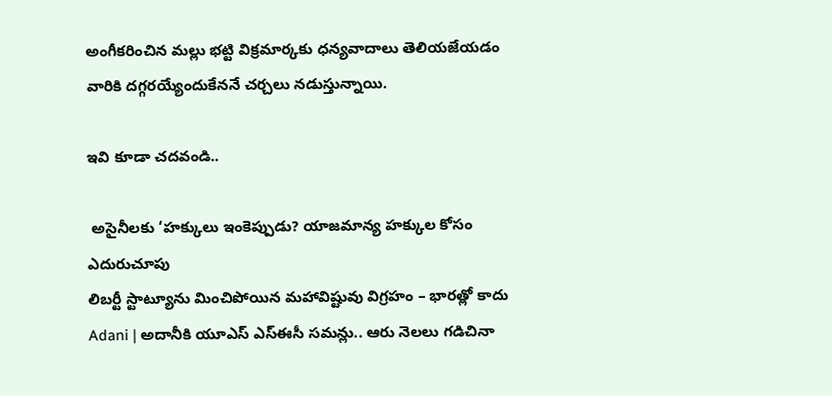అంగీకరించిన మల్లు భట్టి విక్రమార్కకు ధన్యవాదాలు తెలియజేయడం వారికి దగ్గరయ్యేందుకేననే చర్చలు నడుస్తున్నాయి.

ఇవి కూడా చదవండి..

 అసైనీలకు ‘హక్కులు ఇంకెప్పుడు? యాజమాన్య హక్కుల కోసం ఎదురుచూపు
లిబర్టీ స్టాట్యూను మించిపోయిన మహావిష్టువు విగ్రహం – భారత్లో కాదు
Adani | అదానీకి యూఎస్ ఎస్ఈసీ స‌మ‌న్లు.. ఆరు నెల‌లు గ‌డిచినా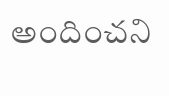అందించ‌ని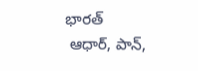భార‌త్
 ఆధార్‌, పాన్‌,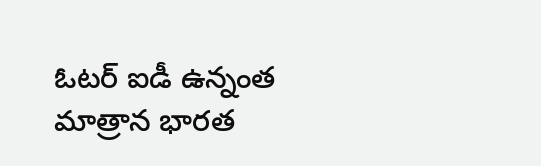ఓటర్‌ ఐడీ ఉన్నంత మాత్రాన భారత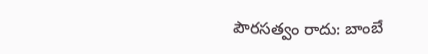పౌరసత్వం రాదు: బాంబే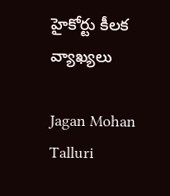హైకోర్టు కీలక వ్యాఖ్యలు

Jagan Mohan Talluri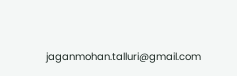jaganmohan.talluri@gmail.com